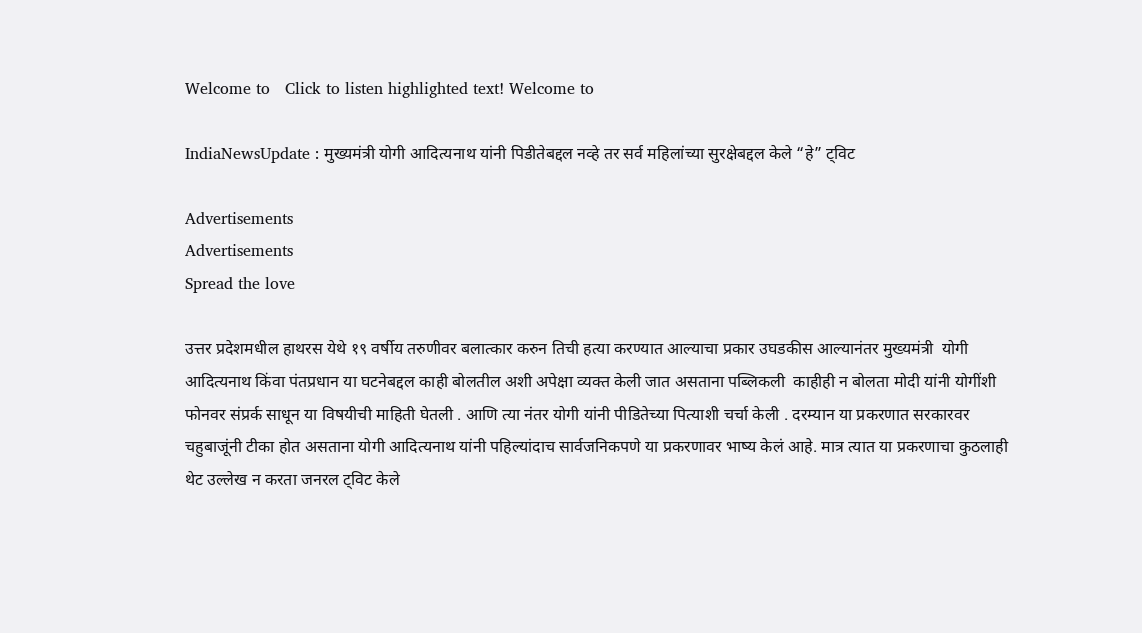Welcome to   Click to listen highlighted text! Welcome to

IndiaNewsUpdate : मुख्यमंत्री योगी आदित्यनाथ यांनी पिडीतेबद्दल नव्हे तर सर्व महिलांच्या सुरक्षेबद्दल केले “हे” ट्विट

Advertisements
Advertisements
Spread the love

उत्तर प्रदेशमधील हाथरस येथे १९ वर्षीय तरुणीवर बलात्कार करुन तिची हत्या करण्यात आल्याचा प्रकार उघडकीस आल्यानंतर मुख्यमंत्री  योगी आदित्यनाथ किंवा पंतप्रधान या घटनेबद्दल काही बोलतील अशी अपेक्षा व्यक्त केली जात असताना पब्लिकली  काहीही न बोलता मोदी यांनी योगींशी फोनवर संप्रर्क साधून या विषयीची माहिती घेतली . आणि त्या नंतर योगी यांनी पीडितेच्या पित्याशी चर्चा केली . दरम्यान या प्रकरणात सरकारवर चहुबाजूंनी टीका होत असताना योगी आदित्यनाथ यांनी पहिल्यांदाच सार्वजनिकपणे या प्रकरणावर भाष्य केलं आहे. मात्र त्यात या प्रकरणाचा कुठलाही थेट उल्लेख न करता जनरल ट्विट केले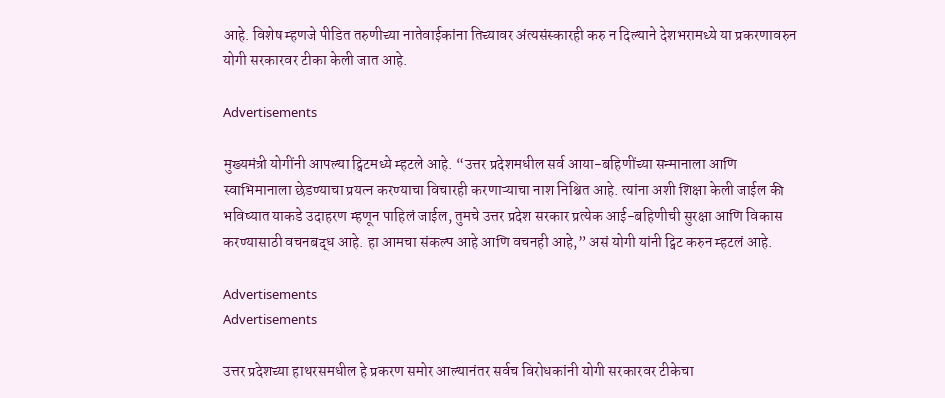आहे. विशेष म्हणजे पीडित तरुणीच्या नातेवाईकांना तिच्यावर अंत्यसंस्कारही करु न दिल्याने देशभरामध्ये या प्रकरणावरुन योगी सरकारवर टीका केली जात आहे.

Advertisements

मुख्यमंत्री योगींनी आपल्या ट्विटमध्ये म्हटले आहे. “उत्तर प्रदेशमधील सर्व आया-बहिणींच्या सन्मानाला आणि स्वाभिमानाला छेडण्याचा प्रयत्न करण्याचा विचारही करणाऱ्याचा नाश निश्चित आहे. त्यांना अशी शिक्षा केली जाईल की भविष्यात याकडे उदाहरण म्हणून पाहिलं जाईल, तुमचे उत्तर प्रदेश सरकार प्रत्येक आई-बहिणीची सुरक्षा आणि विकास करण्यासाठी वचनबद्ध आहे. हा आमचा संकल्प आहे आणि वचनही आहे,” असं योगी यांनी ट्विट करुन म्हटलं आहे.

Advertisements
Advertisements

उत्तर प्रदेशच्या हाथरसमधील हे प्रकरण समोर आल्यानंतर सर्वच विरोधकांनी योगी सरकारवर टीकेचा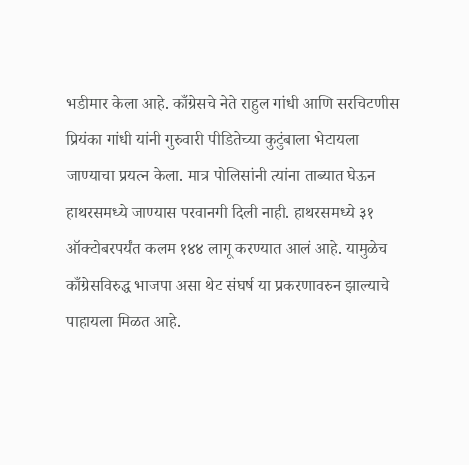भडीमार केला आहे. काँग्रेसचे नेते राहुल गांधी आणि सरचिटणीस प्रियंका गांधी यांनी गुरुवारी पीडितेच्या कुटुंबाला भेटायला जाण्याचा प्रयत्न केला. मात्र पोलिसांनी त्यांना ताब्यात घेऊन हाथरसमध्ये जाण्यास परवानगी दिली नाही. हाथरसमध्ये ३१ ऑक्टोबरपर्यंत कलम १४४ लागू करण्यात आलं आहे. यामुळेच काँग्रेसविरुद्ध भाजपा असा थेट संघर्ष या प्रकरणावरुन झाल्याचे पाहायला मिळत आहे.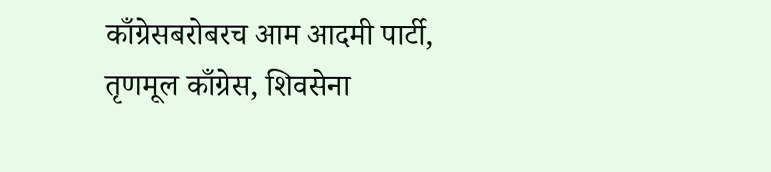काँग्रेसबरोबरच आम आदमी पार्टी, तृणमूल काँग्रेस, शिवसेना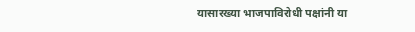यासारख्या भाजपाविरोधी पक्षांनी या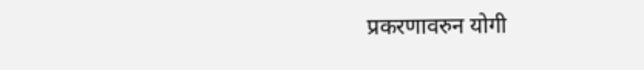प्रकरणावरुन योगी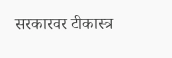सरकारवर टीकास्त्र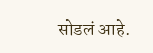सोडलं आहे.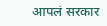आपलं सरकार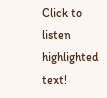Click to listen highlighted text!